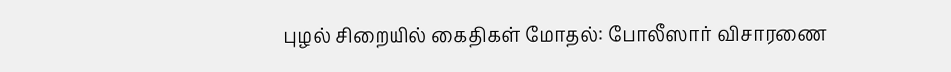புழல் சிறையில் கைதிகள் மோதல்: போலீஸார் விசாரணை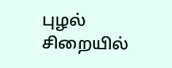புழல் சிறையில்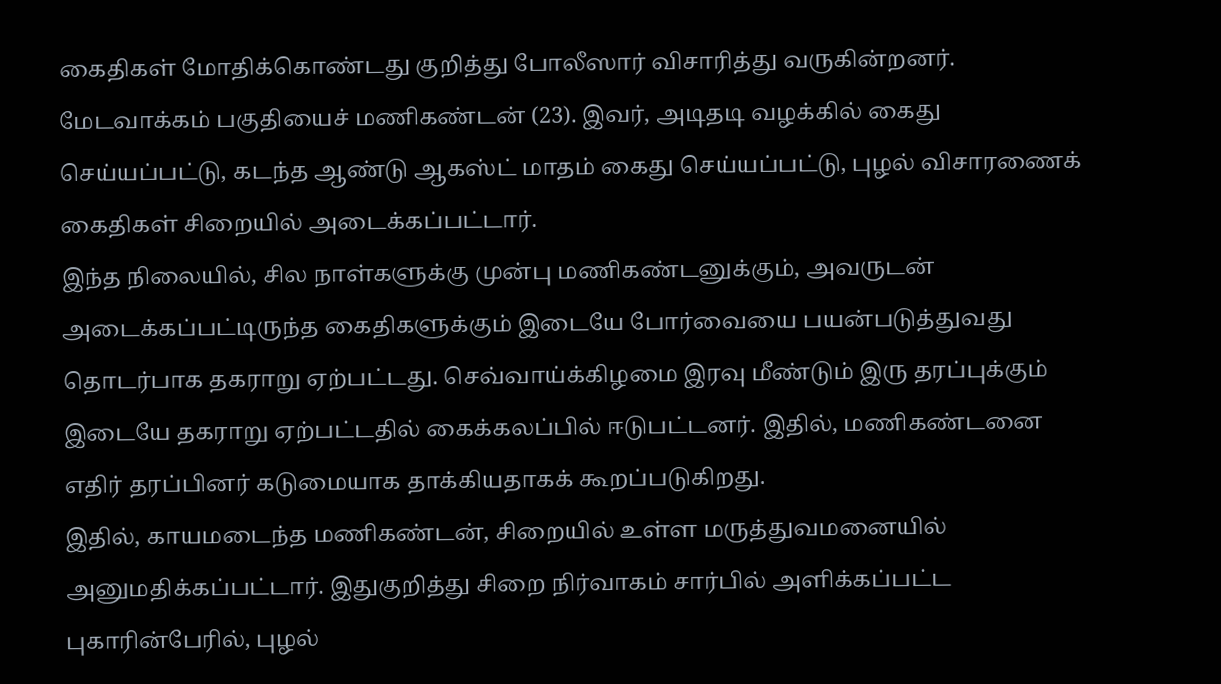கைதிகள் மோதிக்கொண்டது குறித்து போலீஸார் விசாரித்து வருகின்றனர்.
மேடவாக்கம் பகுதியைச் மணிகண்டன் (23). இவர், அடிதடி வழக்கில் கைது செய்யப்பட்டு, கடந்த ஆண்டு ஆகஸ்ட் மாதம் கைது செய்யப்பட்டு, புழல் விசாரணைக் கைதிகள் சிறையில் அடைக்கப்பட்டார்.
இந்த நிலையில், சில நாள்களுக்கு முன்பு மணிகண்டனுக்கும், அவருடன் அடைக்கப்பட்டிருந்த கைதிகளுக்கும் இடையே போர்வையை பயன்படுத்துவது தொடர்பாக தகராறு ஏற்பட்டது. செவ்வாய்க்கிழமை இரவு மீண்டும் இரு தரப்புக்கும் இடையே தகராறு ஏற்பட்டதில் கைக்கலப்பில் ஈடுபட்டனர். இதில், மணிகண்டனை எதிர் தரப்பினர் கடுமையாக தாக்கியதாகக் கூறப்படுகிறது.
இதில், காயமடைந்த மணிகண்டன், சிறையில் உள்ள மருத்துவமனையில் அனுமதிக்கப்பட்டார். இதுகுறித்து சிறை நிர்வாகம் சார்பில் அளிக்கப்பட்ட புகாரின்பேரில், புழல்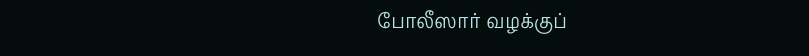போலீஸார் வழக்குப்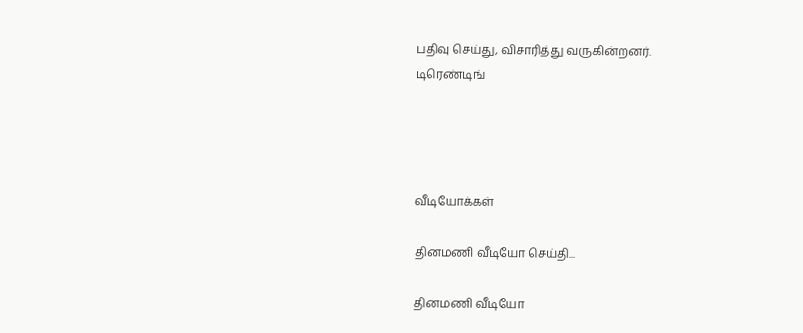பதிவு செய்து, விசாரித்து வருகின்றனர்.
டிரெண்டிங்




வீடியோக்கள்

தினமணி வீடியோ செய்தி...

தினமணி வீடியோ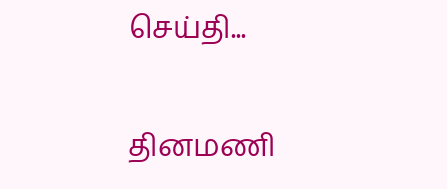செய்தி...

தினமணி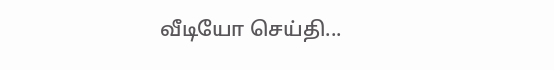வீடியோ செய்தி...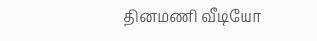தினமணி வீடியோ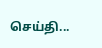செய்தி...